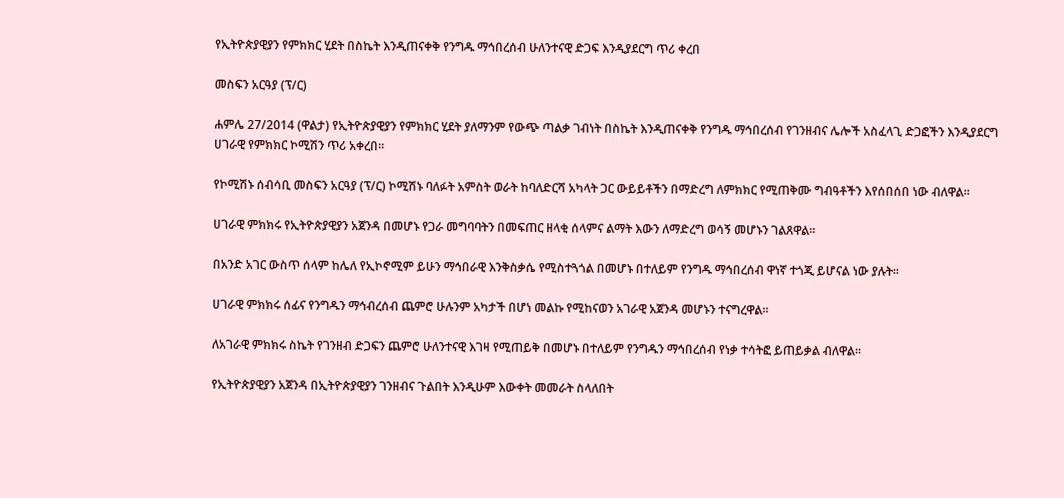የኢትዮጵያዊያን የምክክር ሂደት በስኬት እንዲጠናቀቅ የንግዱ ማኅበረሰብ ሁለንተናዊ ድጋፍ እንዲያደርግ ጥሪ ቀረበ

መስፍን አርዓያ (ፕ/ር)

ሐምሌ 27/2014 (ዋልታ) የኢትዮጵያዊያን የምክክር ሂደት ያለማንም የውጭ ጣልቃ ገብነት በስኬት እንዲጠናቀቅ የንግዱ ማኅበረሰብ የገንዘብና ሌሎች አስፈላጊ ድጋፎችን እንዲያደርግ ሀገራዊ የምክክር ኮሚሽን ጥሪ አቀረበ።

የኮሚሽኑ ሰብሳቢ መስፍን አርዓያ (ፕ/ር) ኮሚሽኑ ባለፉት አምስት ወራት ከባለድርሻ አካላት ጋር ውይይቶችን በማድረግ ለምክክር የሚጠቅሙ ግብዓቶችን እየሰበሰበ ነው ብለዋል።

ሀገራዊ ምክክሩ የኢትዮጵያዊያን አጀንዳ በመሆኑ የጋራ መግባባትን በመፍጠር ዘላቂ ሰላምና ልማት እውን ለማድረግ ወሳኝ መሆኑን ገልጸዋል።

በአንድ አገር ውስጥ ሰላም ከሌለ የኢኮኖሚም ይሁን ማኅበራዊ እንቅስቃሴ የሚስተጓጎል በመሆኑ በተለይም የንግዱ ማኅበረሰብ ዋነኛ ተጎጂ ይሆናል ነው ያሉት።

ሀገራዊ ምክክሩ ሰፊና የንግዱን ማኅብረሰብ ጨምሮ ሁሉንም አካታች በሆነ መልኩ የሚከናወን አገራዊ አጀንዳ መሆኑን ተናግረዋል።

ለአገራዊ ምክክሩ ስኬት የገንዘብ ድጋፍን ጨምሮ ሁለንተናዊ እገዛ የሚጠይቅ በመሆኑ በተለይም የንግዱን ማኅበረሰብ የነቃ ተሳትፎ ይጠይቃል ብለዋል።

የኢትዮጵያዊያን አጀንዳ በኢትዮጵያዊያን ገንዘብና ጉልበት እንዲሁም እውቀት መመራት ስላለበት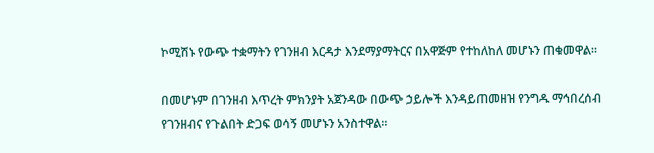ኮሚሽኑ የውጭ ተቋማትን የገንዘብ እርዳታ እንደማያማትርና በአዋጅም የተከለከለ መሆኑን ጠቁመዋል።

በመሆኑም በገንዘብ እጥረት ምክንያት አጀንዳው በውጭ ኃይሎች እንዳይጠመዘዝ የንግዱ ማኅበረሰብ የገንዘብና የጉልበት ድጋፍ ወሳኝ መሆኑን አንስተዋል።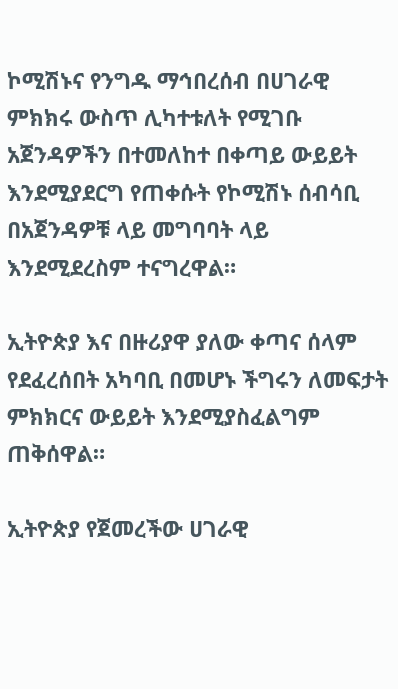ኮሚሽኑና የንግዱ ማኅበረሰብ በሀገራዊ ምክክሩ ውስጥ ሊካተቱለት የሚገቡ አጀንዳዎችን በተመለከተ በቀጣይ ውይይት እንደሚያደርግ የጠቀሱት የኮሚሽኑ ሰብሳቢ በአጀንዳዎቹ ላይ መግባባት ላይ እንደሚደረስም ተናግረዋል።

ኢትዮጵያ እና በዙሪያዋ ያለው ቀጣና ሰላም የደፈረሰበት አካባቢ በመሆኑ ችግሩን ለመፍታት ምክክርና ውይይት እንደሚያስፈልግም ጠቅሰዋል።

ኢትዮጵያ የጀመረችው ሀገራዊ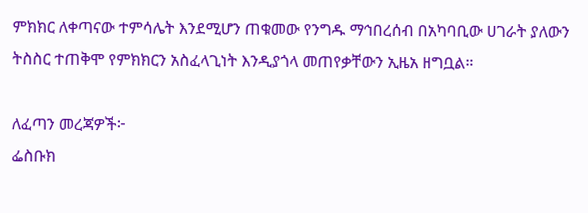ምክክር ለቀጣናው ተምሳሌት እንደሚሆን ጠቁመው የንግዱ ማኅበረሰብ በአካባቢው ሀገራት ያለውን ትስስር ተጠቅሞ የምክክርን አስፈላጊነት እንዲያጎላ መጠየቃቸውን ኢዜአ ዘግቧል።

ለፈጣን መረጃዎች፦
ፌስቡክ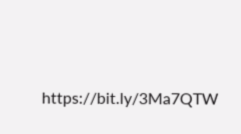https://bit.ly/3Ma7QTW